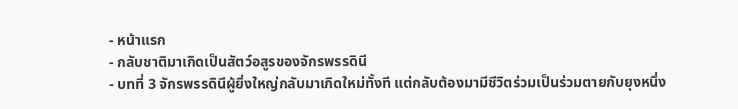- หน้าแรก
- กลับชาติมาเกิดเป็นสัตว์อสูรของจักรพรรดินี
- บทที่ 3 จักรพรรดินีผู้ยิ่งใหญ่กลับมาเกิดใหม่ทั้งที แต่กลับต้องมามีชีวิตร่วมเป็นร่วมตายกับยุงหนึ่ง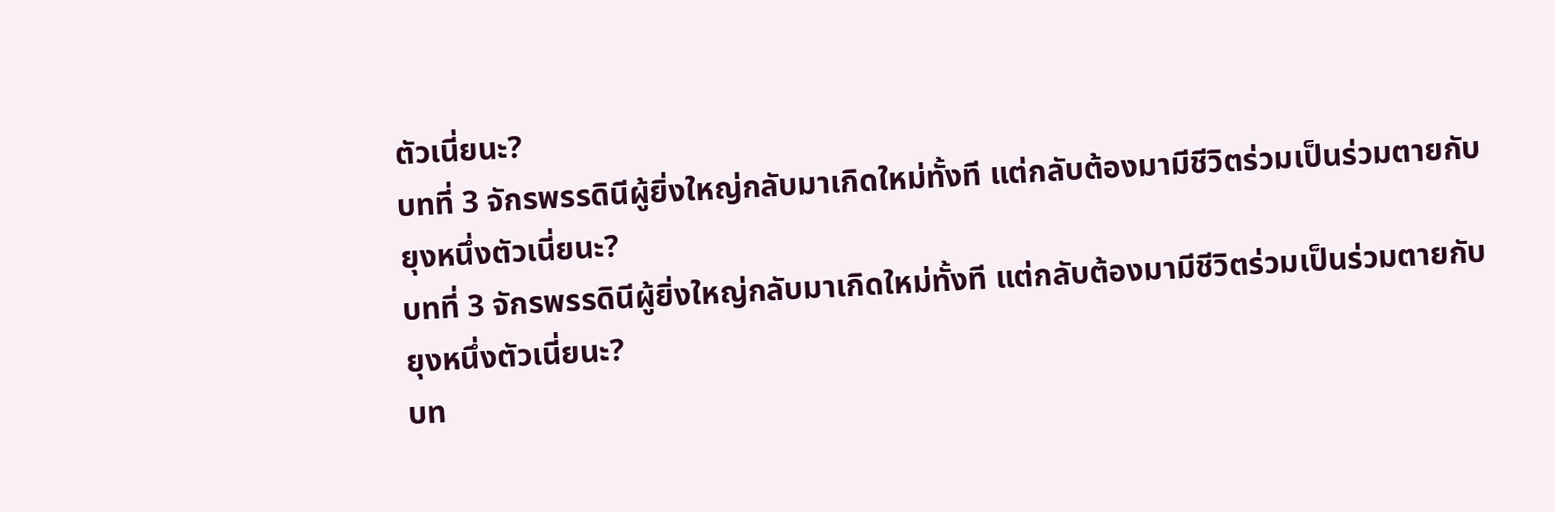ตัวเนี่ยนะ?
บทที่ 3 จักรพรรดินีผู้ยิ่งใหญ่กลับมาเกิดใหม่ทั้งที แต่กลับต้องมามีชีวิตร่วมเป็นร่วมตายกับยุงหนึ่งตัวเนี่ยนะ?
บทที่ 3 จักรพรรดินีผู้ยิ่งใหญ่กลับมาเกิดใหม่ทั้งที แต่กลับต้องมามีชีวิตร่วมเป็นร่วมตายกับยุงหนึ่งตัวเนี่ยนะ?
บท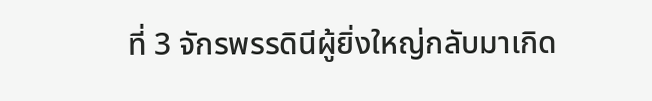ที่ 3 จักรพรรดินีผู้ยิ่งใหญ่กลับมาเกิด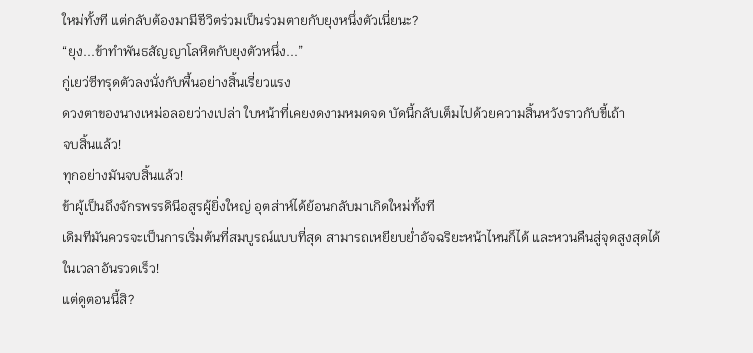ใหม่ทั้งที แต่กลับต้องมามีชีวิตร่วมเป็นร่วมตายกับยุงหนึ่งตัวเนี่ยนะ?
“ยุง...ข้าทำพันธสัญญาโลหิตกับยุงตัวหนึ่ง...”
กู่เยว่ซีทรุดตัวลงนั่งกับพื้นอย่างสิ้นเรี่ยวแรง
ดวงตาของนางเหม่อลอยว่างเปล่า ใบหน้าที่เคยงดงามหมดจด บัดนี้กลับเต็มไปด้วยความสิ้นหวังราวกับขี้เถ้า
จบสิ้นแล้ว!
ทุกอย่างมันจบสิ้นแล้ว!
ข้าผู้เป็นถึงจักรพรรดินีอสูรผู้ยิ่งใหญ่ อุตส่าห์ได้ย้อนกลับมาเกิดใหม่ทั้งที
เดิมทีมันควรจะเป็นการเริ่มต้นที่สมบูรณ์แบบที่สุด สามารถเหยียบย่ำอัจฉริยะหน้าไหนก็ได้ และหวนคืนสู่จุดสูงสุดได้ในเวลาอันรวดเร็ว!
แต่ดูตอนนี้สิ?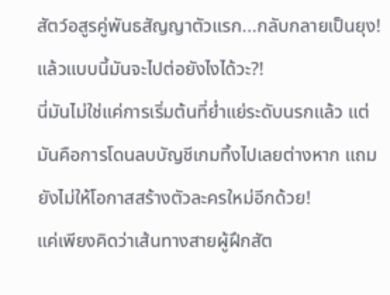สัตว์อสูรคู่พันธสัญญาตัวแรก...กลับกลายเป็นยุง!
แล้วแบบนี้มันจะไปต่อยังไงได้วะ?!
นี่มันไม่ใช่แค่การเริ่มต้นที่ย่ำแย่ระดับนรกแล้ว แต่มันคือการโดนลบบัญชีเกมทิ้งไปเลยต่างหาก แถมยังไม่ให้โอกาสสร้างตัวละครใหม่อีกด้วย!
แค่เพียงคิดว่าเส้นทางสายผู้ฝึกสัต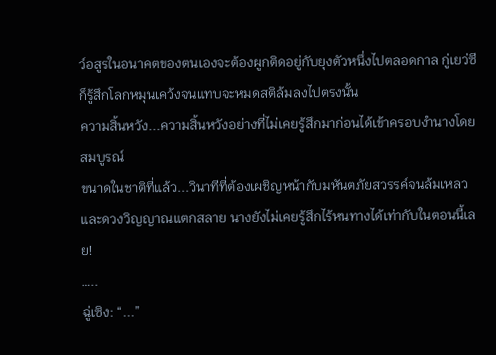ว์อสูรในอนาคตของตนเองจะต้องผูกติดอยู่กับยุงตัวหนึ่งไปตลอดกาล กู่เยว่ซีก็รู้สึกโลกหมุนเคว้งจนแทบจะหมดสติล้มลงไปตรงนั้น
ความสิ้นหวัง...ความสิ้นหวังอย่างที่ไม่เคยรู้สึกมาก่อนได้เข้าครอบงำนางโดยสมบูรณ์
ขนาดในชาติที่แล้ว...วินาทีที่ต้องเผชิญหน้ากับมหันตภัยสวรรค์จนล้มเหลวและดวงวิญญาณแตกสลาย นางยังไม่เคยรู้สึกไร้หนทางได้เท่ากับในตอนนี้เลย!
…..
ฉู่เซิง: “...”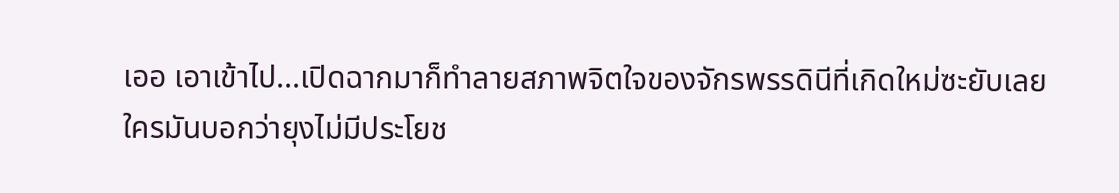เออ เอาเข้าไป...เปิดฉากมาก็ทำลายสภาพจิตใจของจักรพรรดินีที่เกิดใหม่ซะยับเลย
ใครมันบอกว่ายุงไม่มีประโยช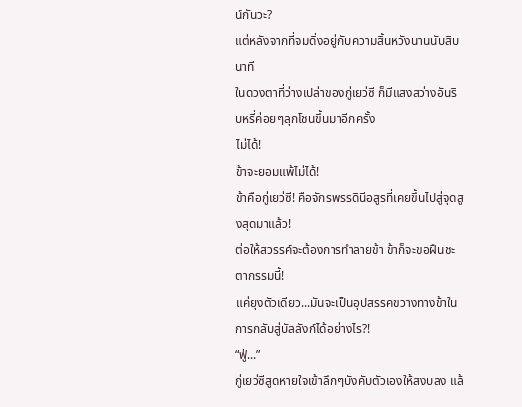น์กันวะ?
แต่หลังจากที่จมดิ่งอยู่กับความสิ้นหวังนานนับสิบนาที
ในดวงตาที่ว่างเปล่าของกู่เยว่ซี ก็มีแสงสว่างอันริบหรี่ค่อยๆลุกโชนขึ้นมาอีกครั้ง
ไม่ได้!
ข้าจะยอมแพ้ไม่ได้!
ข้าคือกู่เยว่ซี! คือจักรพรรดินีอสูรที่เคยขึ้นไปสู่จุดสูงสุดมาแล้ว!
ต่อให้สวรรค์จะต้องการทำลายข้า ข้าก็จะขอฝืนชะตากรรมนี้!
แค่ยุงตัวเดียว...มันจะเป็นอุปสรรคขวางทางข้าในการกลับสู่บัลลังก์ได้อย่างไร?!
“ฟู่...”
กู่เยว่ซีสูดหายใจเข้าลึกๆบังคับตัวเองให้สงบลง แล้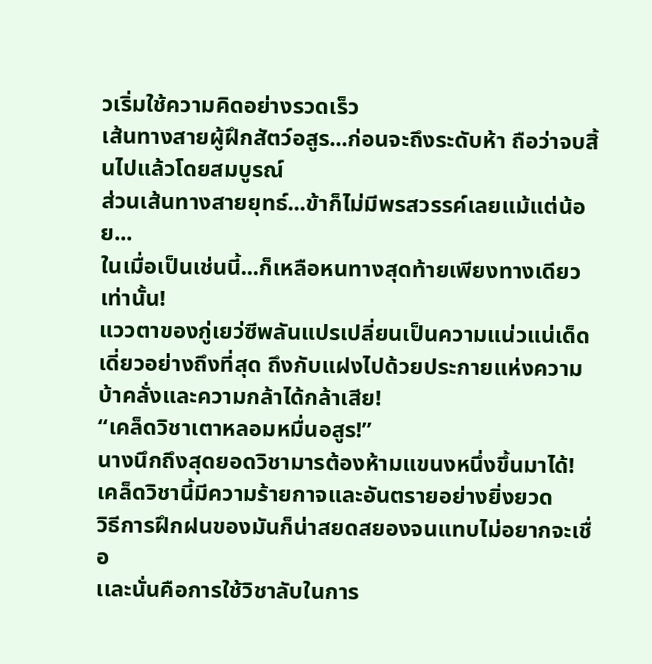วเริ่มใช้ความคิดอย่างรวดเร็ว
เส้นทางสายผู้ฝึกสัตว์อสูร...ก่อนจะถึงระดับห้า ถือว่าจบสิ้นไปแล้วโดยสมบูรณ์
ส่วนเส้นทางสายยุทธ์...ข้าก็ไม่มีพรสวรรค์เลยแม้แต่น้อย...
ในเมื่อเป็นเช่นนี้...ก็เหลือหนทางสุดท้ายเพียงทางเดียวเท่านั้น!
แววตาของกู่เยว่ซีพลันแปรเปลี่ยนเป็นความแน่วแน่เด็ดเดี่ยวอย่างถึงที่สุด ถึงกับแฝงไปด้วยประกายแห่งความบ้าคลั่งและความกล้าได้กล้าเสีย!
“เคล็ดวิชาเตาหลอมหมื่นอสูร!”
นางนึกถึงสุดยอดวิชามารต้องห้ามแขนงหนึ่งขึ้นมาได้!
เคล็ดวิชานี้มีความร้ายกาจและอันตรายอย่างยิ่งยวด
วิธีการฝึกฝนของมันก็น่าสยดสยองจนแทบไม่อยากจะเชื่อ
เเละนั่นคือการใช้วิชาลับในการ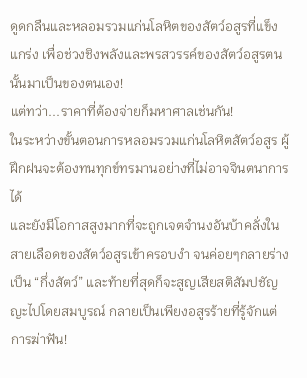ดูดกลืนและหลอมรวมแก่นโลหิตของสัตว์อสูรที่แข็งแกร่ง เพื่อช่วงชิงพลังและพรสวรรค์ของสัตว์อสูรตนนั้นมาเป็นของตนเอง!
แต่ทว่า...ราคาที่ต้องจ่ายก็มหาศาลเช่นกัน!
ในระหว่างขั้นตอนการหลอมรวมแก่นโลหิตสัตว์อสูร ผู้ฝึกฝนจะต้องทนทุกข์ทรมานอย่างที่ไม่อาจจินตนาการได้
และยังมีโอกาสสูงมากที่จะถูกเจตจำนงอันบ้าคลั่งในสายเลือดของสัตว์อสูรเข้าครอบงำ จนค่อยๆกลายร่างเป็น “กึ่งสัตว์” และท้ายที่สุดก็จะสูญเสียสติสัมปชัญญะไปโดยสมบูรณ์ กลายเป็นเพียงอสูรร้ายที่รู้จักแต่การฆ่าฟัน!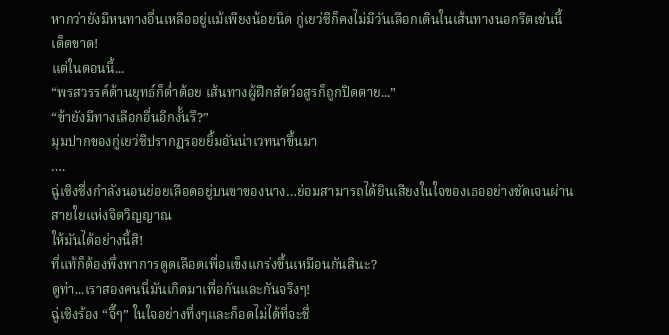หากว่ายังมีหนทางอื่นเหลืออยู่แม้เพียงน้อยนิด กู่เยว่ซีก็คงไม่มีวันเลือกเดินในเส้นทางนอกรีตเช่นนี้เด็ดขาด!
แต่ในตอนนี้...
“พรสวรรค์ด้านยุทธ์ก็ต่ำต้อย เส้นทางผู้ฝึกสัตว์อสูรก็ถูกปิดตาย...”
“ข้ายังมีทางเลือกอื่นอีกงั้นรึ?”
มุมปากของกู่เยว่ซีปรากฏรอยยิ้มอันน่าเวทนาขึ้นมา
….
ฉู่เซิงซึ่งกำลังนอนย่อยเลือดอยู่บนขาของนาง…ย่อมสามารถได้ยินเสียงในใจของเธออย่างชัดเจนผ่านสายใยแห่งจิตวิญญาณ
ให้มันได้อย่างนี้สิ!
ที่แท้ก็ต้องพึ่งพาการดูดเลือดเพื่อแข็งแกร่งขึ้นเหมือนกันสินะ?
ดูท่า...เราสองคนนี่มันเกิดมาเพื่อกันและกันจริงๆ!
ฉู่เซิงร้อง “จึ๊ๆ” ในใจอย่างทึ่งๆและก็อดไม่ได้ที่จะชื่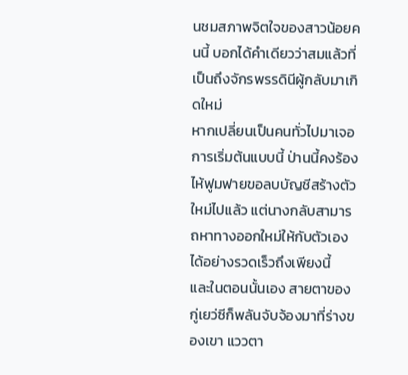นชมสภาพจิตใจของสาวน้อยคนนี้ บอกได้คำเดียวว่าสมแล้วที่เป็นถึงจักรพรรดินีผู้กลับมาเกิดใหม่
หากเปลี่ยนเป็นคนทั่วไปมาเจอการเริ่มต้นแบบนี้ ป่านนี้คงร้องไห้ฟูมฟายขอลบบัญชีสร้างตัวใหม่ไปแล้ว แต่นางกลับสามารถหาทางออกใหม่ให้กับตัวเองได้อย่างรวดเร็วถึงเพียงนี้
และในตอนนั้นเอง สายตาของกู่เยว่ซีก็พลันจับจ้องมาที่ร่างของเขา แววตา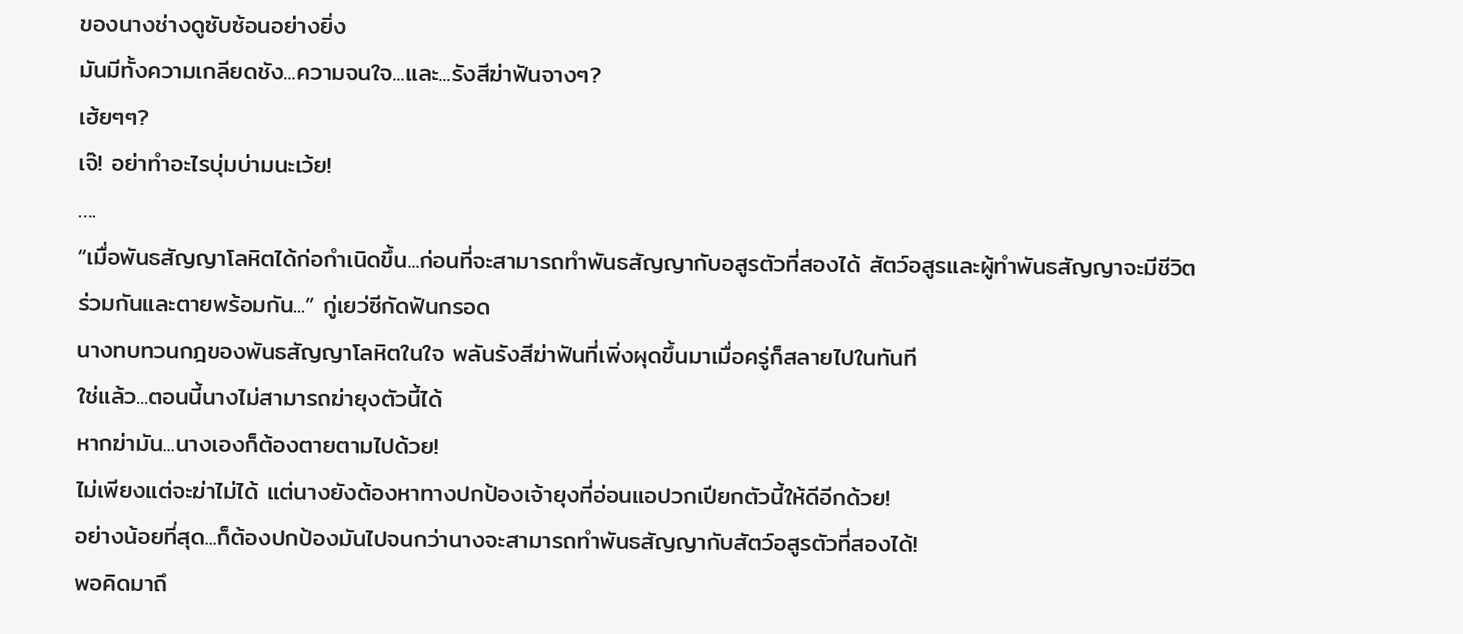ของนางช่างดูซับซ้อนอย่างยิ่ง
มันมีทั้งความเกลียดชัง...ความจนใจ...และ...รังสีฆ่าฟันจางๆ?
เฮ้ยๆๆ?
เจ๊! อย่าทำอะไรบุ่มบ่ามนะเว้ย!
….
“เมื่อพันธสัญญาโลหิตได้ก่อกำเนิดขึ้น...ก่อนที่จะสามารถทำพันธสัญญากับอสูรตัวที่สองได้ สัตว์อสูรและผู้ทำพันธสัญญาจะมีชีวิตร่วมกันและตายพร้อมกัน...” กู่เยว่ซีกัดฟันกรอด
นางทบทวนกฎของพันธสัญญาโลหิตในใจ พลันรังสีฆ่าฟันที่เพิ่งผุดขึ้นมาเมื่อครู่ก็สลายไปในทันที
ใช่แล้ว...ตอนนี้นางไม่สามารถฆ่ายุงตัวนี้ได้
หากฆ่ามัน...นางเองก็ต้องตายตามไปด้วย!
ไม่เพียงแต่จะฆ่าไม่ได้ แต่นางยังต้องหาทางปกป้องเจ้ายุงที่อ่อนแอปวกเปียกตัวนี้ให้ดีอีกด้วย!
อย่างน้อยที่สุด...ก็ต้องปกป้องมันไปจนกว่านางจะสามารถทำพันธสัญญากับสัตว์อสูรตัวที่สองได้!
พอคิดมาถึ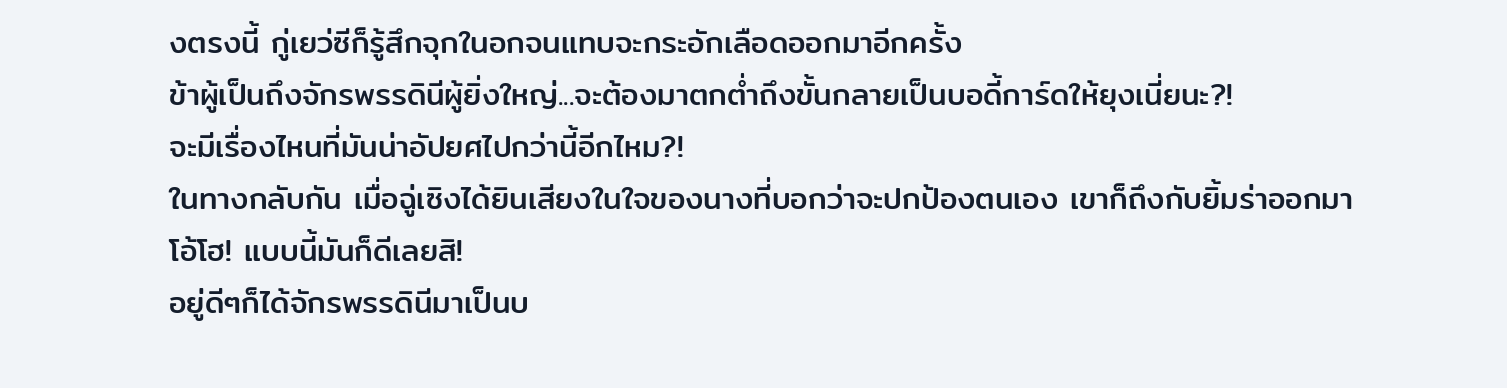งตรงนี้ กู่เยว่ซีก็รู้สึกจุกในอกจนแทบจะกระอักเลือดออกมาอีกครั้ง
ข้าผู้เป็นถึงจักรพรรดินีผู้ยิ่งใหญ่...จะต้องมาตกต่ำถึงขั้นกลายเป็นบอดี้การ์ดให้ยุงเนี่ยนะ?!
จะมีเรื่องไหนที่มันน่าอัปยศไปกว่านี้อีกไหม?!
ในทางกลับกัน เมื่อฉู่เซิงได้ยินเสียงในใจของนางที่บอกว่าจะปกป้องตนเอง เขาก็ถึงกับยิ้มร่าออกมา
โอ้โฮ! แบบนี้มันก็ดีเลยสิ!
อยู่ดีๆก็ได้จักรพรรดินีมาเป็นบ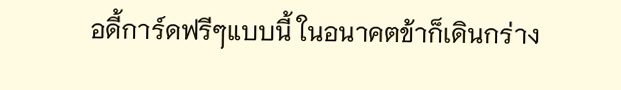อดี้การ์ดฟรีๆแบบนี้ ในอนาคตข้าก็เดินกร่าง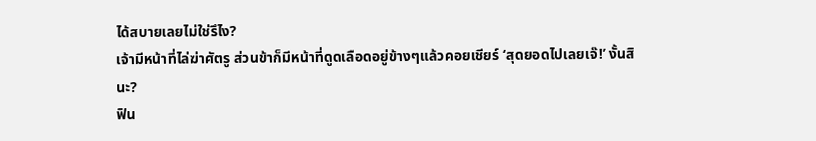ได้สบายเลยไม่ใช่รึไง?
เจ้ามีหน้าที่ไล่ฆ่าศัตรู ส่วนข้าก็มีหน้าที่ดูดเลือดอยู่ข้างๆแล้วคอยเชียร์ ‘สุดยอดไปเลยเจ๊!’ งั้นสินะ?
ฟิน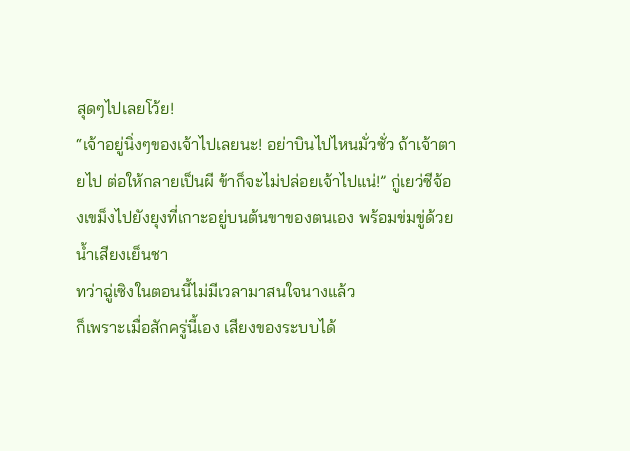สุดๆไปเลยโว้ย!
“เจ้าอยู่นิ่งๆของเจ้าไปเลยนะ! อย่าบินไปไหนมั่วซั่ว ถ้าเจ้าตายไป ต่อให้กลายเป็นผี ข้าก็จะไม่ปล่อยเจ้าไปแน่!” กู่เยว่ซีจ้องเขม็งไปยังยุงที่เกาะอยู่บนต้นขาของตนเอง พร้อมข่มขู่ด้วยน้ำเสียงเย็นชา
ทว่าฉู่เซิงในตอนนี้ไม่มีเวลามาสนใจนางแล้ว
ก็เพราะเมื่อสักครู่นี้เอง เสียงของระบบได้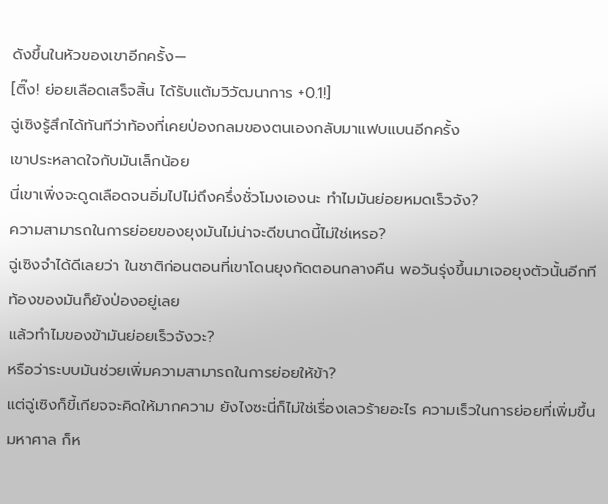ดังขึ้นในหัวของเขาอีกครั้ง—
[ติ๊ง! ย่อยเลือดเสร็จสิ้น ได้รับแต้มวิวัฒนาการ +0.1!]
ฉู่เซิงรู้สึกได้ทันทีว่าท้องที่เคยป่องกลมของตนเองกลับมาแฟบแบนอีกครั้ง
เขาประหลาดใจกับมันเล็กน้อย
นี่เขาเพิ่งจะดูดเลือดจนอิ่มไปไม่ถึงครึ่งชั่วโมงเองนะ ทำไมมันย่อยหมดเร็วจัง?
ความสามารถในการย่อยของยุงมันไม่น่าจะดีขนาดนี้ไม่ใช่เหรอ?
ฉู่เซิงจำได้ดีเลยว่า ในชาติก่อนตอนที่เขาโดนยุงกัดตอนกลางคืน พอวันรุ่งขึ้นมาเจอยุงตัวนั้นอีกที ท้องของมันก็ยังป่องอยู่เลย
แล้วทำไมของข้ามันย่อยเร็วจังวะ?
หรือว่าระบบมันช่วยเพิ่มความสามารถในการย่อยให้ข้า?
แต่ฉู่เซิงก็ขี้เกียจจะคิดให้มากความ ยังไงซะนี่ก็ไม่ใช่เรื่องเลวร้ายอะไร ความเร็วในการย่อยที่เพิ่มขึ้นมหาศาล ก็ห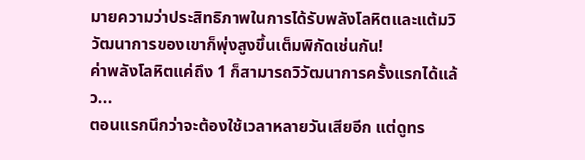มายความว่าประสิทธิภาพในการได้รับพลังโลหิตและแต้มวิวัฒนาการของเขาก็พุ่งสูงขึ้นเต็มพิกัดเช่นกัน!
ค่าพลังโลหิตแค่ถึง 1 ก็สามารถวิวัฒนาการครั้งแรกได้แล้ว...
ตอนแรกนึกว่าจะต้องใช้เวลาหลายวันเสียอีก แต่ดูทร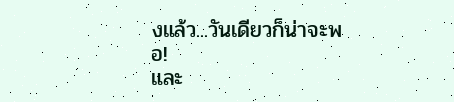งแล้ว...วันเดียวก็น่าจะพอ!
และ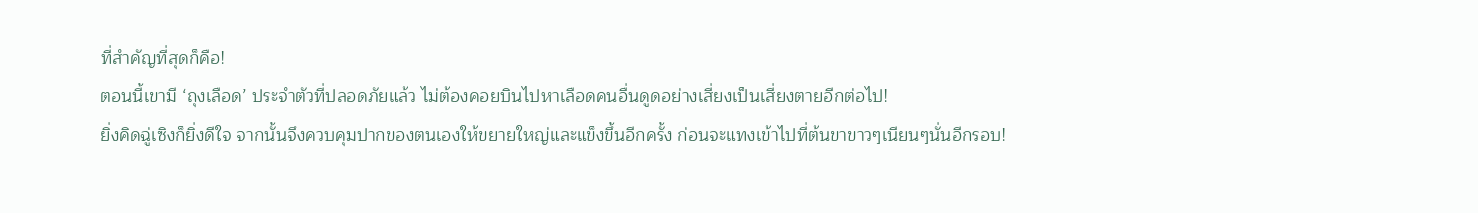ที่สำคัญที่สุดก็คือ!
ตอนนี้เขามี ‘ถุงเลือด’ ประจำตัวที่ปลอดภัยแล้ว ไม่ต้องคอยบินไปหาเลือดคนอื่นดูดอย่างเสี่ยงเป็นเสี่ยงตายอีกต่อไป!
ยิ่งคิดฉู่เซิงก็ยิ่งดีใจ จากนั้นจึงควบคุมปากของตนเองให้ขยายใหญ่และแข็งขึ้นอีกครั้ง ก่อนจะแทงเข้าไปที่ต้นขาขาวๆเนียนๆนั่นอีกรอบ!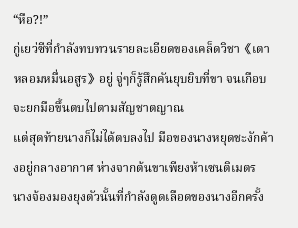“หือ?!”
กู่เยว่ซีที่กำลังทบทวนรายละเอียดของเคล็ดวิชา《เตาหลอมหมื่นอสูร》อยู่ จู่ๆก็รู้สึกคันยุบยิบที่ขา จนเกือบจะยกมือขึ้นตบไปตามสัญชาตญาณ
แต่สุดท้ายนางก็ไม่ได้ตบลงไป มือของนางหยุดชะงักค้างอยู่กลางอากาศ ห่างจากต้นขาเพียงห้าเซนติเมตร
นางจ้องมองยุงตัวนั้นที่กำลังดูดเลือดของนางอีกครั้ง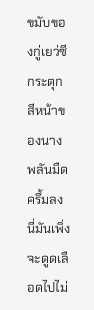ขมับของกู่เยว่ซีกระตุก สีหน้าของนางพลันมืดครึ้มลง
นี่มันเพิ่งจะดูดเลือดไปไม่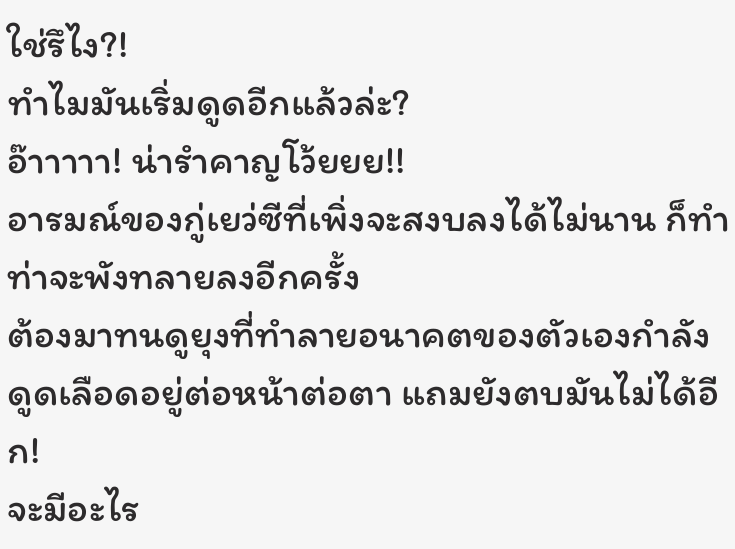ใช่รึไง?!
ทำไมมันเริ่มดูดอีกแล้วล่ะ?
อ๊าาาาา! น่ารำคาญโว้ยยย!!
อารมณ์ของกู่เยว่ซีที่เพิ่งจะสงบลงได้ไม่นาน ก็ทำท่าจะพังทลายลงอีกครั้ง
ต้องมาทนดูยุงที่ทำลายอนาคตของตัวเองกำลังดูดเลือดอยู่ต่อหน้าต่อตา แถมยังตบมันไม่ได้อีก!
จะมีอะไร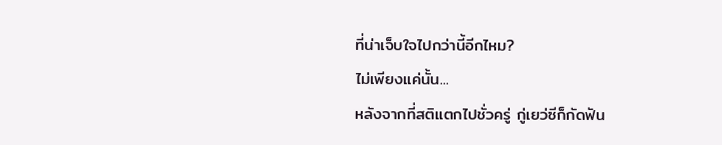ที่น่าเจ็บใจไปกว่านี้อีกไหม?
ไม่เพียงแค่นั้น...
หลังจากที่สติแตกไปชั่วครู่ กู่เยว่ซีก็กัดฟัน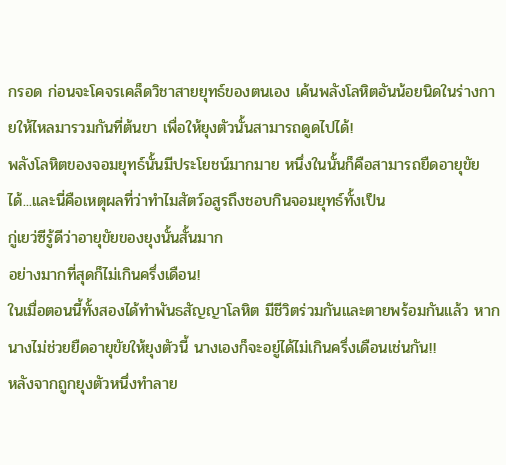กรอด ก่อนจะโคจรเคล็ดวิชาสายยุทธ์ของตนเอง เค้นพลังโลหิตอันน้อยนิดในร่างกายให้ไหลมารวมกันที่ต้นขา เพื่อให้ยุงตัวนั้นสามารถดูดไปได้!
พลังโลหิตของจอมยุทธ์นั้นมีประโยชน์มากมาย หนึ่งในนั้นก็คือสามารถยืดอายุขัยได้...เเละนี่คือเหตุผลที่ว่าทำไมสัตว์อสูรถึงชอบกินจอมยุทธ์ทั้งเป็น
กู่เยว่ซีรู้ดีว่าอายุขัยของยุงนั้นสั้นมาก
อย่างมากที่สุดก็ไม่เกินครึ่งเดือน!
ในเมื่อตอนนี้ทั้งสองได้ทำพันธสัญญาโลหิต มีชีวิตร่วมกันและตายพร้อมกันแล้ว หากนางไม่ช่วยยืดอายุขัยให้ยุงตัวนี้ นางเองก็จะอยู่ได้ไม่เกินครึ่งเดือนเช่นกัน!!
หลังจากถูกยุงตัวหนึ่งทำลาย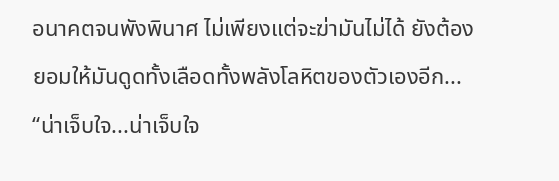อนาคตจนพังพินาศ ไม่เพียงแต่จะฆ่ามันไม่ได้ ยังต้องยอมให้มันดูดทั้งเลือดทั้งพลังโลหิตของตัวเองอีก...
“น่าเจ็บใจ...น่าเจ็บใจ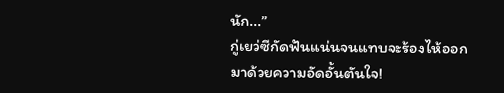นัก...”
กู่เยว่ซีกัดฟันแน่นจนแทบจะร้องไห้ออกมาด้วยความอัดอั้นตันใจ!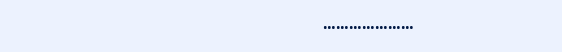…………………